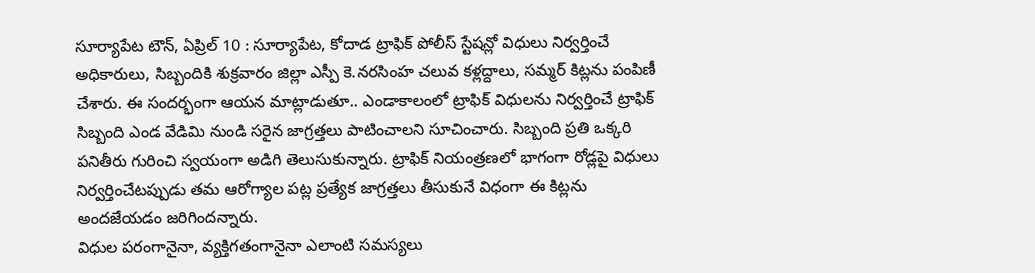సూర్యాపేట టౌన్, ఏప్రిల్ 10 : సూర్యాపేట, కోదాడ ట్రాఫిక్ పోలీస్ స్టేషన్లో విధులు నిర్వర్తించే అధికారులు, సిబ్బందికి శుక్రవారం జిల్లా ఎస్పీ కె.నరసింహ చలువ కళ్లద్దాలు, సమ్మర్ కిట్లను పంపిణీ చేశారు. ఈ సందర్భంగా ఆయన మాట్లాడుతూ.. ఎండాకాలంలో ట్రాఫిక్ విధులను నిర్వర్తించే ట్రాఫిక్ సిబ్బంది ఎండ వేడిమి నుండి సరైన జాగ్రత్తలు పాటించాలని సూచించారు. సిబ్బంది ప్రతి ఒక్కరి పనితీరు గురించి స్వయంగా అడిగి తెలుసుకున్నారు. ట్రాఫిక్ నియంత్రణలో భాగంగా రోడ్లపై విధులు నిర్వర్తించేటప్పుడు తమ ఆరోగ్యాల పట్ల ప్రత్యేక జాగ్రత్తలు తీసుకునే విధంగా ఈ కిట్లను అందజేయడం జరిగిందన్నారు.
విధుల పరంగానైనా, వ్యక్తిగతంగానైనా ఎలాంటి సమస్యలు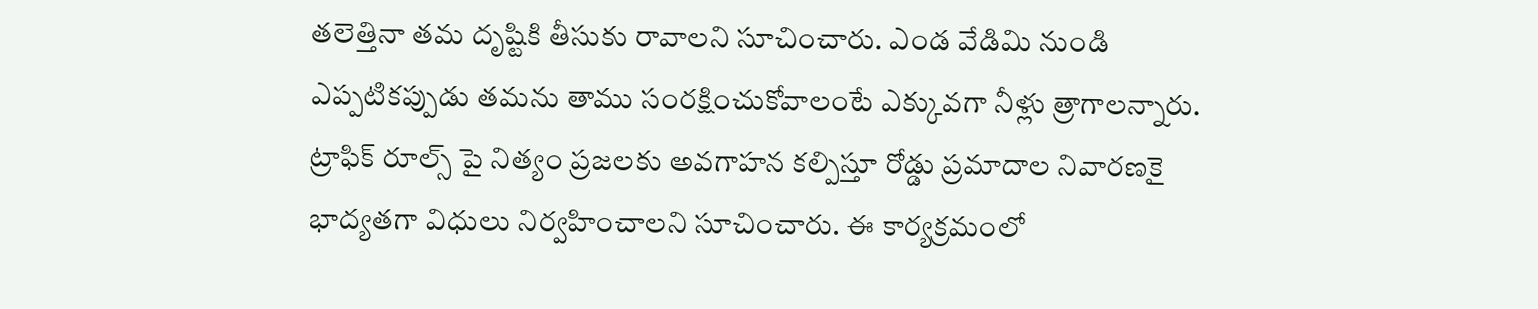తలెత్తినా తమ దృష్టికి తీసుకు రావాలని సూచించారు. ఎండ వేడిమి నుండి ఎప్పటికప్పుడు తమను తాము సంరక్షించుకోవాలంటే ఎక్కువగా నీళ్లు త్రాగాలన్నారు. ట్రాఫిక్ రూల్స్ పై నిత్యం ప్రజలకు అవగాహన కల్పిస్తూ రోడ్డు ప్రమాదాల నివారణకై భాద్యతగా విధులు నిర్వహించాలని సూచించారు. ఈ కార్యక్రమంలో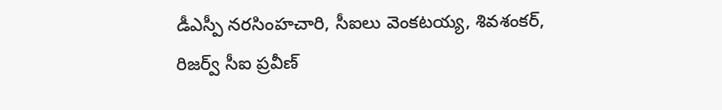డీఎస్పీ నరసింహచారి, సీఐలు వెంకటయ్య, శివశంకర్, రిజర్వ్ సీఐ ప్రవీణ్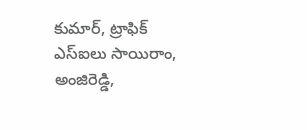కుమార్, ట్రాఫిక్ ఎస్ఐలు సాయిరాం, అంజిరెడ్డి,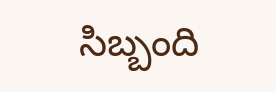సిబ్బంది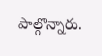పాల్గొన్నారు.